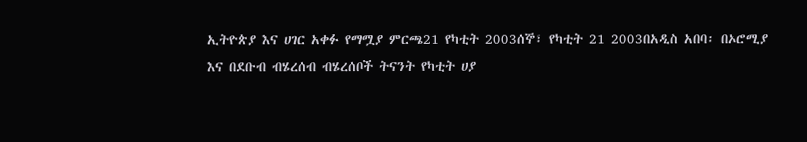ኢትዮጵያ እና ሀገር አቀፉ የማሟያ ምርጫ21 የካቲት 2003ሰኞ፣ የካቲት 21 2003በአዲስ አበባ፡ በኦሮሚያ እና በደቡብ ብሄረሰብ ብሄረሰቦች ትናንት የካቲት ሀያ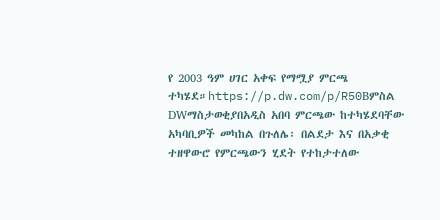የ 2003 ዓም ሀገር አቀፍ የማሟያ ምርጫ ተካሄደ።https://p.dw.com/p/R50Bምስል DWማስታወቂያበአዲስ አበባ ምርጫው ከተካሄደባቸው አካባቢዎች መካከል በጉለሌ፡ በልደታ እና በአቃቂ ተዘዋውሮ የምርጫውን ሂደት የተከታተለው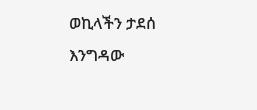ወኪላችን ታደሰ እንግዳው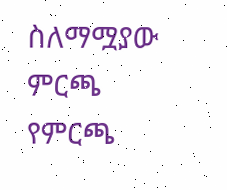ስለማሟያው ምርጫ የምርጫ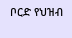ቦርድ የህዝብ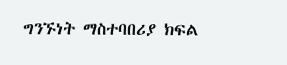ግንኙነት ማስተባበሪያ ክፍል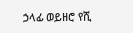ኃላፊ ወይዘሮ የሺ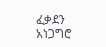ፈቃደን አነጋግሮ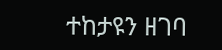ተከታዩን ዘገባ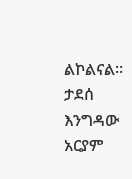ልኮልናል። ታደሰ እንግዳው አርያም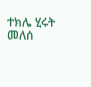ተክሌ ሂሩት መለሰ